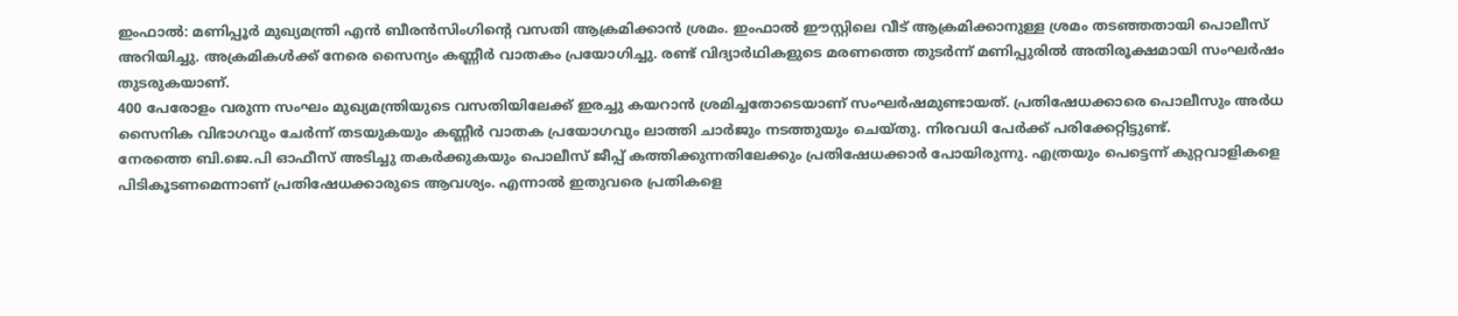ഇംഫാൽ: മണിപ്പൂർ മുഖ്യമന്ത്രി എൻ ബീരൻസിംഗിന്റെ വസതി ആക്രമിക്കാൻ ശ്രമം. ഇംഫാൽ ഈസ്റ്റിലെ വീട് ആക്രമിക്കാനുള്ള ശ്രമം തടഞ്ഞതായി പൊലീസ് അറിയിച്ചു. അക്രമികൾക്ക് നേരെ സൈന്യം കണ്ണീർ വാതകം പ്രയോഗിച്ചു. രണ്ട് വിദ്യാർഥികളുടെ മരണത്തെ തുടർന്ന് മണിപ്പുരിൽ അതിരൂക്ഷമായി സംഘർഷം തുടരുകയാണ്.
400 പേരോളം വരുന്ന സംഘം മുഖ്യമന്ത്രിയുടെ വസതിയിലേക്ക് ഇരച്ചു കയറാൻ ശ്രമിച്ചതോടെയാണ് സംഘർഷമുണ്ടായത്. പ്രതിഷേധക്കാരെ പൊലീസും അർധ സൈനിക വിഭാഗവും ചേർന്ന് തടയുകയും കണ്ണീർ വാതക പ്രയോഗവും ലാത്തി ചാർജും നടത്തുയും ചെയ്തു. നിരവധി പേർക്ക് പരിക്കേറ്റിട്ടുണ്ട്.
നേരത്തെ ബി.ജെ.പി ഓഫീസ് അടിച്ചു തകർക്കുകയും പൊലീസ് ജീപ്പ് കത്തിക്കുന്നതിലേക്കും പ്രതിഷേധക്കാർ പോയിരുന്നു. എത്രയും പെട്ടെന്ന് കുറ്റവാളികളെ പിടികൂടണമെന്നാണ് പ്രതിഷേധക്കാരുടെ ആവശ്യം. എന്നാൽ ഇതുവരെ പ്രതികളെ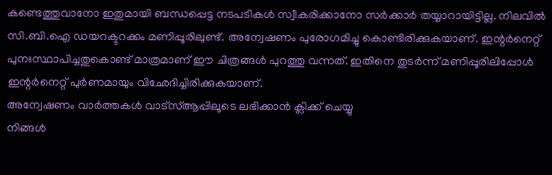കണ്ടെത്തുവാനോ ഇതുമായി ബന്ധപ്പെട്ട നടപടികൾ സ്വീകരിക്കാനോ സർക്കാർ തയ്യാറായിട്ടില്ല. നിലവിൽ സി.ബി.ഐ ഡയറക്ടറക്കം മണിപ്പൂരിലുണ്ട്. അന്വേഷണം പുരോഗമിച്ചു കൊണ്ടിരിക്കുകയാണ്. ഇന്റർനെറ്റ് പുനഃസ്ഥാപിച്ചതുകൊണ്ട് മാത്രമാണ് ഈ ചിത്രങ്ങൾ പുറത്തു വന്നത്. ഇതിനെ തുടർന്ന് മണിപ്പൂരിലിപ്പോൾ ഇന്റർനെറ്റ് പുർണമായും വിഛേദിച്ചിരിക്കുകയാണ്.
അന്വേഷണം വാർത്തകൾ വാട്സ്ആപ്പിലൂടെ ലഭിക്കാൻ ക്ലിക്ക് ചെയ്യു
നിങ്ങൾ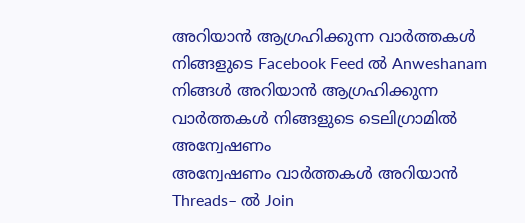അറിയാൻ ആഗ്രഹിക്കുന്ന വാർത്തകൾ നിങ്ങളുടെ Facebook Feed ൽ Anweshanam
നിങ്ങൾ അറിയാൻ ആഗ്രഹിക്കുന്ന വാർത്തകൾ നിങ്ങളുടെ ടെലിഗ്രാമിൽ അന്വേഷണം
അന്വേഷണം വാർത്തകൾ അറിയാൻ Threads– ൽ Join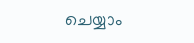ചെയ്യാം